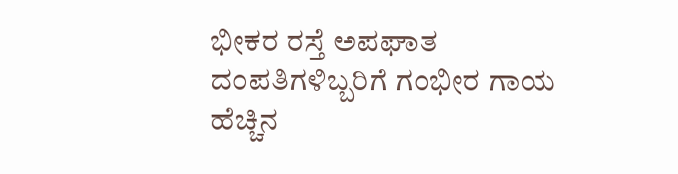ಭೀಕರ ರಸ್ತೆ ಅಪಘಾತ ದಂಪತಿಗಳಿಬ್ಬರಿಗೆ ಗಂಭೀರ ಗಾಯ ಹೆಚ್ಚಿನ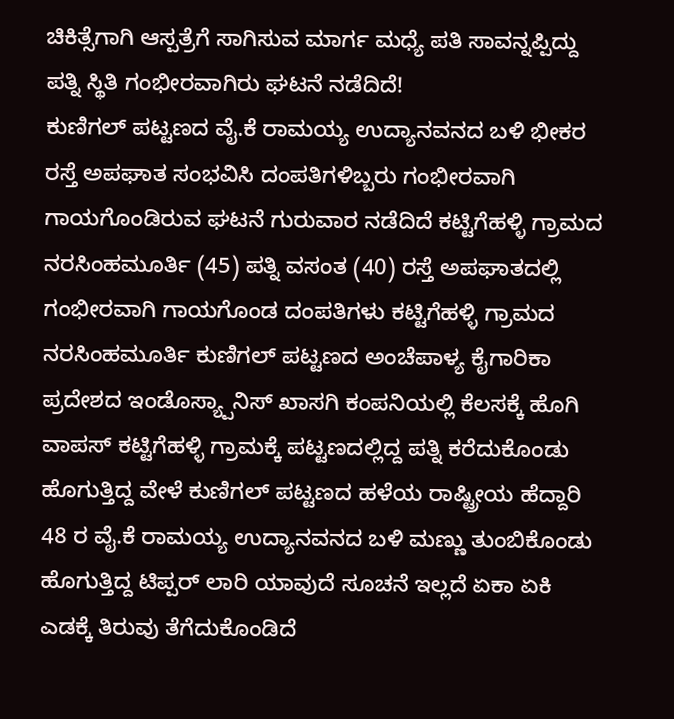ಚಿಕಿತ್ಸೆಗಾಗಿ ಆಸ್ಪತ್ರೆಗೆ ಸಾಗಿಸುವ ಮಾರ್ಗ ಮಧ್ಯೆ ಪತಿ ಸಾವನ್ನಪ್ಪಿದ್ದು ಪತ್ನಿ ಸ್ಥಿತಿ ಗಂಭೀರವಾಗಿರು ಘಟನೆ ನಡೆದಿದೆ!
ಕುಣಿಗಲ್ ಪಟ್ಟಣದ ವೈ.ಕೆ ರಾಮಯ್ಯ ಉದ್ಯಾನವನದ ಬಳಿ ಭೀಕರ ರಸ್ತೆ ಅಪಘಾತ ಸಂಭವಿಸಿ ದಂಪತಿಗಳಿಬ್ಬರು ಗಂಭೀರವಾಗಿ ಗಾಯಗೊಂಡಿರುವ ಘಟನೆ ಗುರುವಾರ ನಡೆದಿದೆ ಕಟ್ಟಿಗೆಹಳ್ಳಿ ಗ್ರಾಮದ ನರಸಿಂಹಮೂರ್ತಿ (45) ಪತ್ನಿ ವಸಂತ (40) ರಸ್ತೆ ಅಪಘಾತದಲ್ಲಿ ಗಂಭೀರವಾಗಿ ಗಾಯಗೊಂಡ ದಂಪತಿಗಳು ಕಟ್ಟಿಗೆಹಳ್ಳಿ ಗ್ರಾಮದ ನರಸಿಂಹಮೂರ್ತಿ ಕುಣಿಗಲ್ ಪಟ್ಟಣದ ಅಂಚೆಪಾಳ್ಯ ಕೈಗಾರಿಕಾ ಪ್ರದೇಶದ ಇಂಡೊಸ್ಯ್ಪಾನಿಸ್ ಖಾಸಗಿ ಕಂಪನಿಯಲ್ಲಿ ಕೆಲಸಕ್ಕೆ ಹೊಗಿ ವಾಪಸ್ ಕಟ್ಟಿಗೆಹಳ್ಳಿ ಗ್ರಾಮಕ್ಕೆ ಪಟ್ಟಣದಲ್ಲಿದ್ದ ಪತ್ನಿ ಕರೆದುಕೊಂಡು ಹೊಗುತ್ತಿದ್ದ ವೇಳೆ ಕುಣಿಗಲ್ ಪಟ್ಟಣದ ಹಳೆಯ ರಾಷ್ಟ್ರೀಯ ಹೆದ್ದಾರಿ 48 ರ ವೈ.ಕೆ ರಾಮಯ್ಯ ಉದ್ಯಾನವನದ ಬಳಿ ಮಣ್ಣು ತುಂಬಿಕೊಂಡು ಹೊಗುತ್ತಿದ್ದ ಟಿಪ್ಪರ್ ಲಾರಿ ಯಾವುದೆ ಸೂಚನೆ ಇಲ್ಲದೆ ಏಕಾ ಏಕಿ ಎಡಕ್ಕೆ ತಿರುವು ತೆಗೆದುಕೊಂಡಿದೆ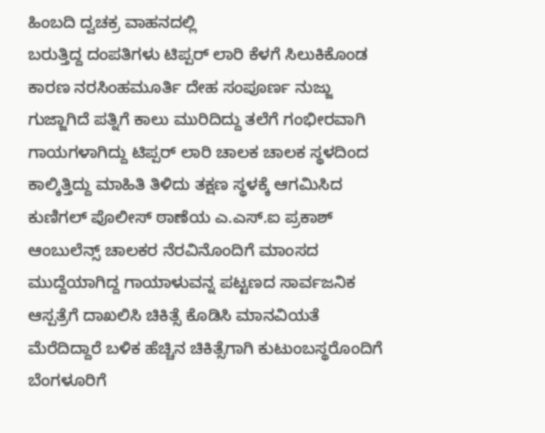ಹಿಂಬದಿ ದ್ವಚಕ್ರ ವಾಹನದಲ್ಲಿ
ಬರುತ್ತಿದ್ದ ದಂಪತಿಗಳು ಟಿಪ್ಪರ್ ಲಾರಿ ಕೆಳಗೆ ಸಿಲುಕಿಕೊಂಡ ಕಾರಣ ನರಸಿಂಹಮೂರ್ತಿ ದೇಹ ಸಂಪೂರ್ಣ ನುಜ್ಜು ಗುಜ್ಜಾಗಿದೆ ಪತ್ನಿಗೆ ಕಾಲು ಮುರಿದಿದ್ದು ತಲೆಗೆ ಗಂಭೀರವಾಗಿ ಗಾಯಗಳಾಗಿದ್ದು ಟಿಪ್ಪರ್ ಲಾರಿ ಚಾಲಕ ಚಾಲಕ ಸ್ಥಳದಿಂದ ಕಾಲ್ಕಿತ್ತಿದ್ದು ಮಾಹಿತಿ ತಿಳಿದು ತಕ್ಷಣ ಸ್ಥಳಕ್ಕೆ ಆಗಮಿಸಿದ ಕುಣಿಗಲ್ ಪೊಲೀಸ್ ಠಾಣೆಯ ಎ.ಎಸ್.ಐ ಪ್ರಕಾಶ್ ಆಂಬುಲೆನ್ಸ್ ಚಾಲಕರ ನೆರವಿನೊಂದಿಗೆ ಮಾಂಸದ ಮುದ್ದೆಯಾಗಿದ್ದ ಗಾಯಾಳುವನ್ನ ಪಟ್ಟಣದ ಸಾರ್ವಜನಿಕ ಆಸ್ಪತ್ರೆಗೆ ದಾಖಲಿಸಿ ಚಿಕಿತ್ಸೆ ಕೊಡಿಸಿ ಮಾನವಿಯತೆ ಮೆರೆದಿದ್ದಾರೆ ಬಳಿಕ ಹೆಚ್ಚಿನ ಚಿಕಿತ್ಸೆಗಾಗಿ ಕುಟುಂಬಸ್ಥರೊಂದಿಗೆ ಬೆಂಗಳೂರಿಗೆ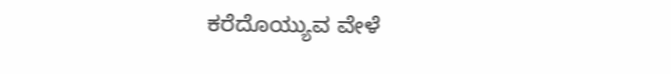ಕರೆದೊಯ್ಯುವ ವೇಳೆ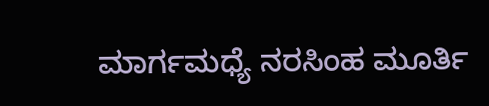ಮಾರ್ಗಮಧ್ಯೆ ನರಸಿಂಹ ಮೂರ್ತಿ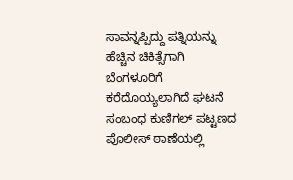ಸಾವನ್ನಪ್ಪಿದ್ದು ಪತ್ನಿಯನ್ನು ಹೆಚ್ಚಿನ ಚಿಕಿತ್ಸೆಗಾಗಿ ಬೆಂಗಳೂರಿಗೆ ಕರೆದೊಯ್ಯಲಾಗಿದೆ ಘಟನೆ ಸಂಬಂಧ ಕುಣಿಗಲ್ ಪಟ್ಟಣದ ಪೊಲೀಸ್ ಠಾಣೆಯಲ್ಲಿ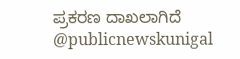ಪ್ರಕರಣ ದಾಖಲಾಗಿದೆ @publicnewskunigal